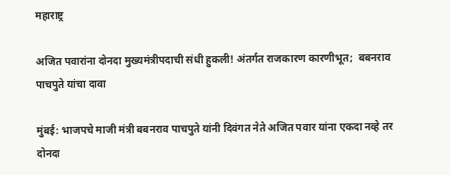महाराष्ट्र

अजित पवारांना दोनदा मुख्यमंत्रीपदाची संधी हुकली! अंतर्गत राजकारण कारणीभूत;  बबनराव पाचपुते यांचा दावा

मुंबई: भाजपचे माजी मंत्री बबनराव पाचपुते यांनी दिवंगत नेते अजित पवार यांना एकदा नव्हे तर दोनदा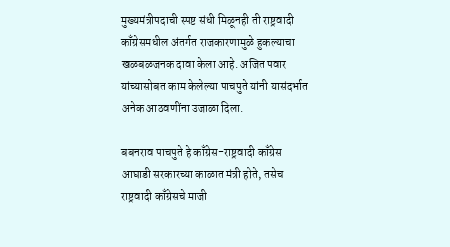मुख्यमंत्रीपदाची स्पष्ट संधी मिळूनही ती राष्ट्रवादी काँग्रेसमधील अंतर्गत राजकारणामुळे हुकल्याचा खळबळजनक दावा केला आहे. अजित पवार यांच्यासोबत काम केलेल्या पाचपुते यांनी यासंदर्भात अनेक आठवणींना उजाळा दिला.

बबनराव पाचपुते हे काँग्रेस-राष्ट्रवादी काँग्रेस आघाडी सरकारच्या काळात मंत्री होते, तसेच राष्ट्रवादी काँग्रेसचे माजी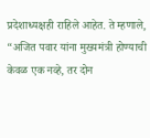प्रदेशाध्यक्षही राहिले आहेत. ते म्हणाले, “अजित पवार यांना मुख्यमंत्री होण्याची केवळ एक नव्हे, तर दोन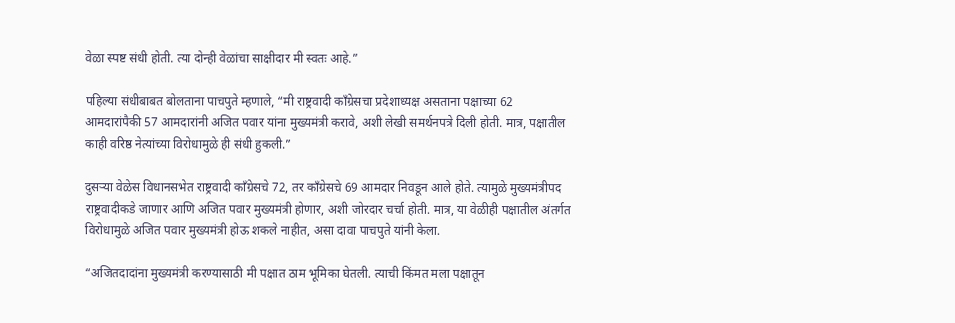वेळा स्पष्ट संधी होती. त्या दोन्ही वेळांचा साक्षीदार मी स्वतः आहे.”

पहिल्या संधीबाबत बोलताना पाचपुते म्हणाले, “मी राष्ट्रवादी काँग्रेसचा प्रदेशाध्यक्ष असताना पक्षाच्या 62 आमदारांपैकी 57 आमदारांनी अजित पवार यांना मुख्यमंत्री करावे, अशी लेखी समर्थनपत्रे दिली होती. मात्र, पक्षातील काही वरिष्ठ नेत्यांच्या विरोधामुळे ही संधी हुकली.”

दुसऱ्या वेळेस विधानसभेत राष्ट्रवादी काँग्रेसचे 72, तर काँग्रेसचे 69 आमदार निवडून आले होते. त्यामुळे मुख्यमंत्रीपद राष्ट्रवादीकडे जाणार आणि अजित पवार मुख्यमंत्री होणार, अशी जोरदार चर्चा होती. मात्र, या वेळीही पक्षातील अंतर्गत विरोधामुळे अजित पवार मुख्यमंत्री होऊ शकले नाहीत, असा दावा पाचपुते यांनी केला.

“अजितदादांना मुख्यमंत्री करण्यासाठी मी पक्षात ठाम भूमिका घेतली. त्याची किंमत मला पक्षातून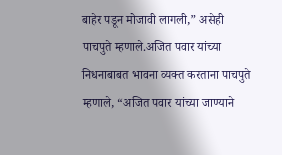बाहेर पडून मोजावी लागली,” असेही पाचपुते म्हणाले.अजित पवार यांच्या निधनाबाबत भावना व्यक्त करताना पाचपुते म्हणाले, “अजित पवार यांच्या जाण्याने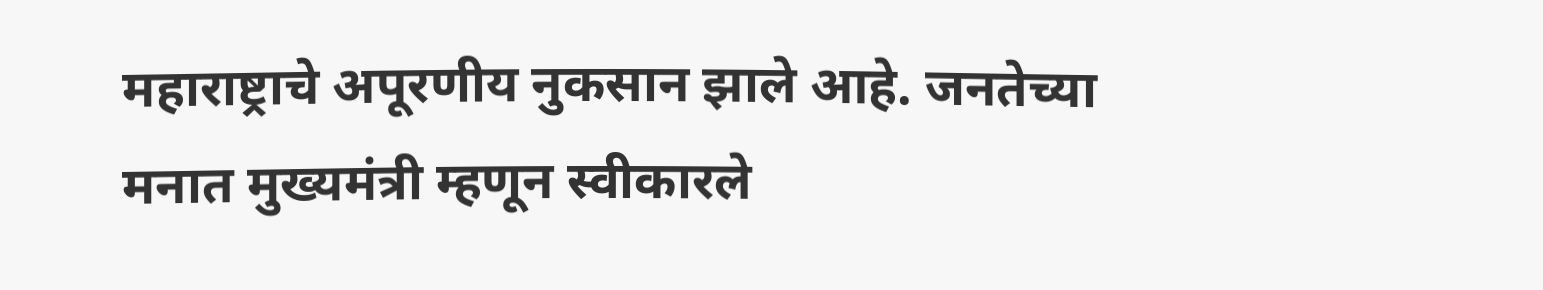महाराष्ट्राचे अपूरणीय नुकसान झाले आहे. जनतेच्या मनात मुख्यमंत्री म्हणून स्वीकारले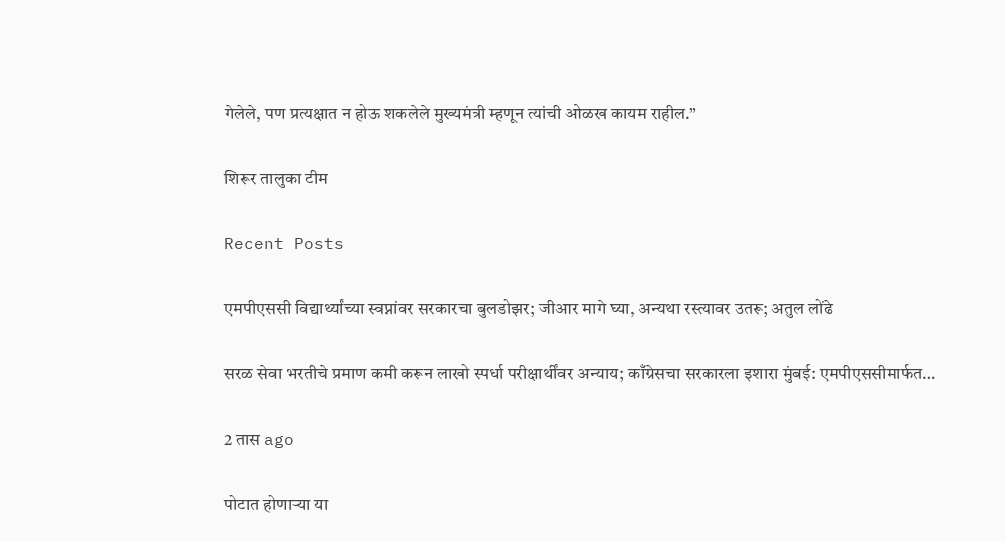गेलेले, पण प्रत्यक्षात न होऊ शकलेले मुख्यमंत्री म्हणून त्यांची ओळख कायम राहील.”

शिरूर तालुका टीम

Recent Posts

एमपीएससी विद्यार्थ्यांच्या स्वप्नांवर सरकारचा बुलडोझर; जीआर मागे घ्या, अन्यथा रस्त्यावर उतरू; अतुल लोंढे

सरळ सेवा भरतीचे प्रमाण कमी करून लाखो स्पर्धा परीक्षार्थींवर अन्याय; काँग्रेसचा सरकारला इशारा मुंबई: एमपीएससीमार्फत…

2 तास ago

पोटात होणाऱ्या या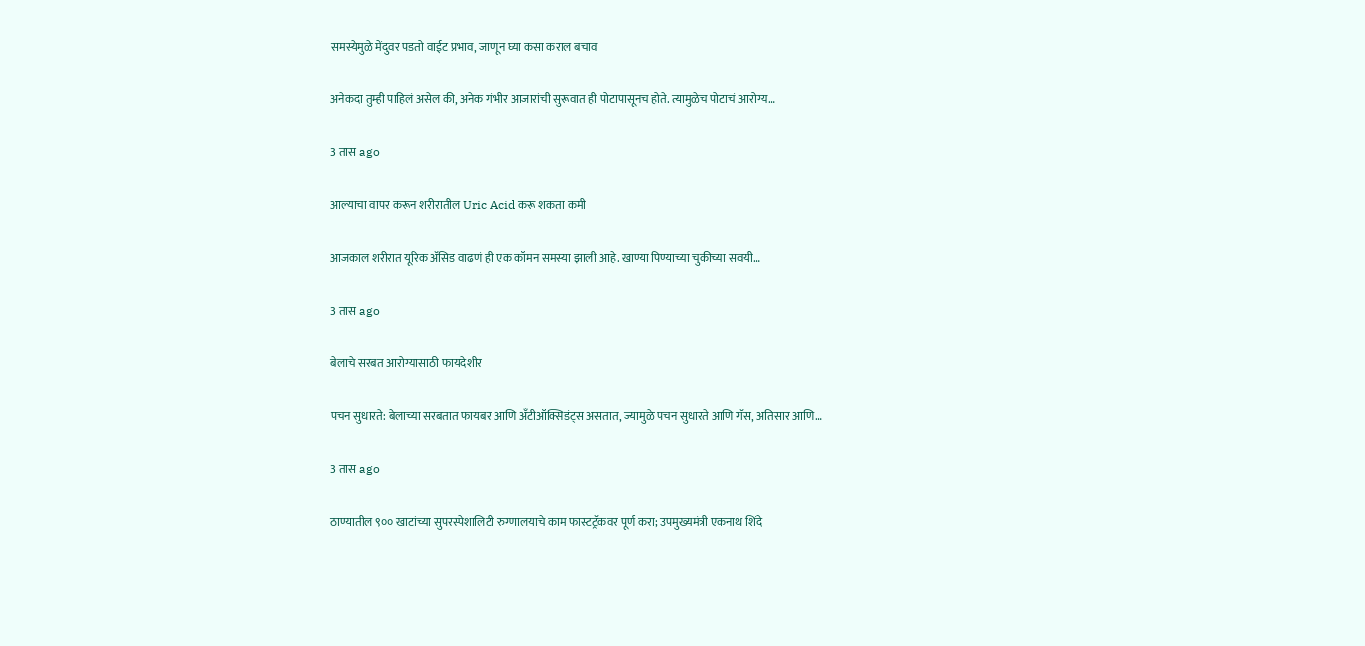समस्येमुळे मेंदुवर पडतो वाईट प्रभाव, जाणून घ्या कसा कराल बचाव

अनेकदा तुम्ही पाहिलं असेल की, अनेक गंभीर आजारांची सुरूवात ही पोटापासूनच होते. त्यामुळेच पोटाचं आरोग्य…

3 तास ago

आल्याचा वापर करून शरीरातील Uric Acid करू शकता कमी

आजकाल शरीरात यूरिक अ‍ॅसिड वाढणं ही एक कॉमन समस्या झाली आहे. खाण्या पिण्याच्या चुकीच्या सवयी…

3 तास ago

बेलाचे सरबत आरोग्यासाठी फायदेशीर

पचन सुधारते: बेलाच्या सरबतात फायबर आणि अँटीऑक्सिडंट्स असतात, ज्यामुळे पचन सुधारते आणि गॅस, अतिसार आणि…

3 तास ago

ठाण्यातील ९०० खाटांच्या सुपरस्पेशालिटी रुग्णालयाचे काम फास्टट्रॅकवर पूर्ण करा; उपमुख्यमंत्री एकनाथ शिंदे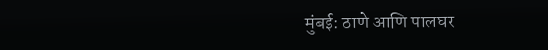मुंबई: ठाणे आणि पालघर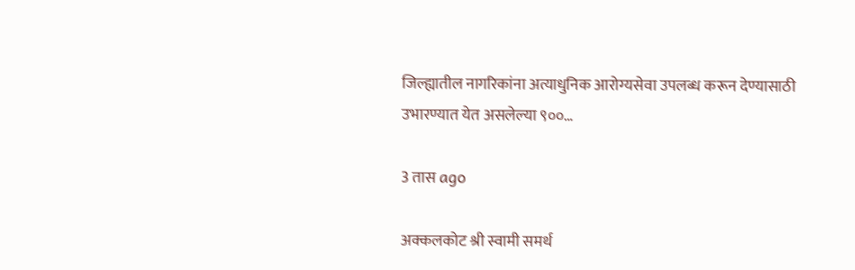जिल्ह्यातील नागरिकांना अत्याधुनिक आरोग्यसेवा उपलब्ध करून देण्यासाठी उभारण्यात येत असलेल्या ९००…

3 तास ago

अक्कलकोट श्री स्वामी समर्थ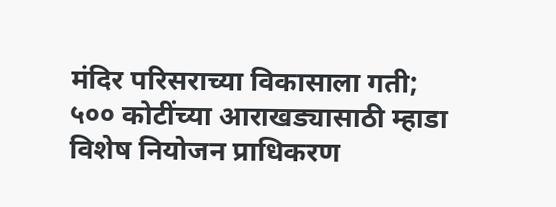मंदिर परिसराच्या विकासाला गती; ५०० कोटींच्या आराखड्यासाठी म्हाडा विशेष नियोजन प्राधिकरण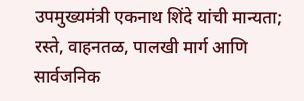उपमुख्यमंत्री एकनाथ शिंदे यांची मान्यता; रस्ते, वाहनतळ, पालखी मार्ग आणि सार्वजनिक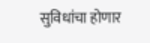सुविधांचा होणार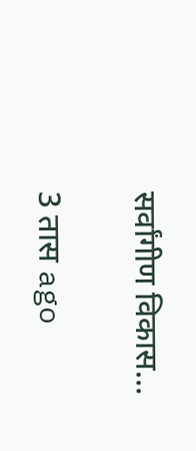सर्वांगीण विकास…

3 तास ago